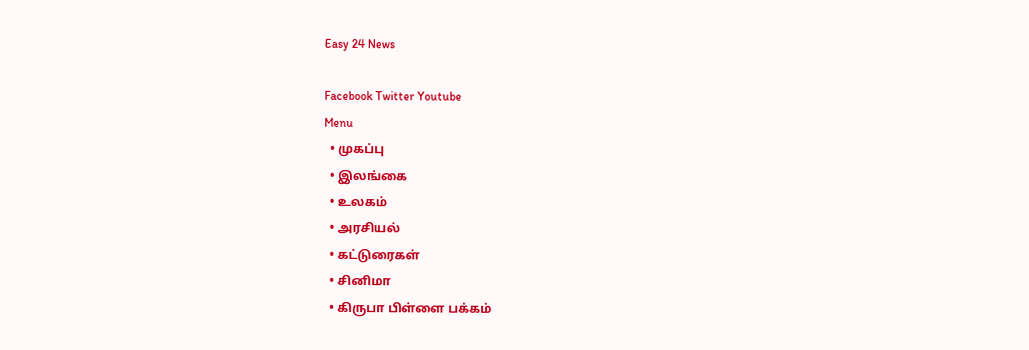Easy 24 News

Facebook Twitter Youtube
Menu
  • முகப்பு
  • இலங்கை
  • உலகம்
  • அரசியல்
  • கட்டுரைகள்
  • சினிமா
  • கிருபா பிள்ளை பக்கம்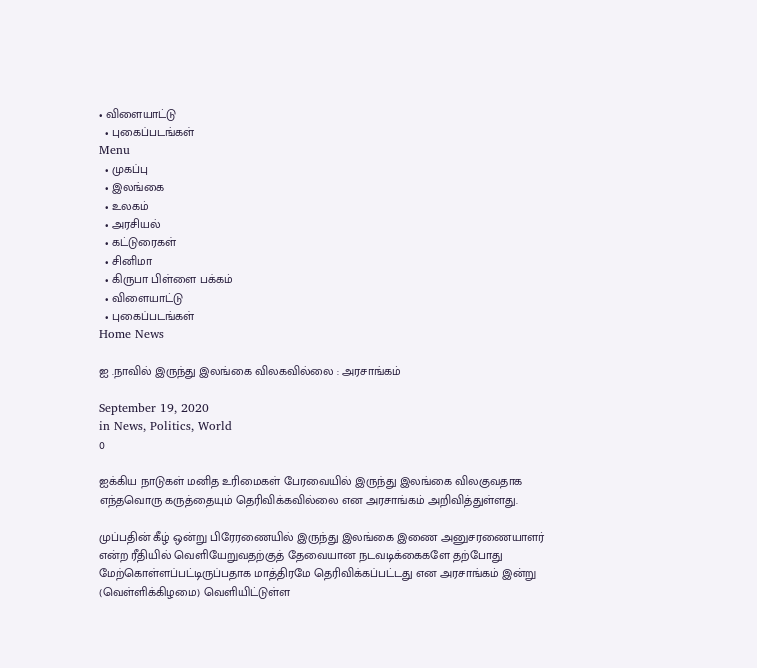• விளையாட்டு
  • புகைப்படங்கள்
Menu
  • முகப்பு
  • இலங்கை
  • உலகம்
  • அரசியல்
  • கட்டுரைகள்
  • சினிமா
  • கிருபா பிள்ளை பக்கம்
  • விளையாட்டு
  • புகைப்படங்கள்
Home News

ஐ .நாவில் இருந்து இலங்கை விலகவில்லை : அரசாங்கம்

September 19, 2020
in News, Politics, World
0

ஐக்கிய நாடுகள் மனித உரிமைகள் பேரவையில் இருந்து இலங்கை விலகுவதாக எந்தவொரு கருத்தையும் தெரிவிக்கவில்லை என அரசாங்கம் அறிவித்துள்ளது.

முப்பதின் கீழ் ஒன்று பிரேரணையில் இருந்து இலங்கை இணை அனுசரணையாளர் என்ற ரீதியில் வெளியேறுவதற்குத் தேவையான நடவடிக்கைகளே தற்போது மேற்கொள்ளப்பட்டிருப்பதாக மாத்திரமே தெரிவிக்கப்பட்டது என அரசாங்கம் இன்று (வெள்ளிக்கிழமை) வெளியிட்டுள்ள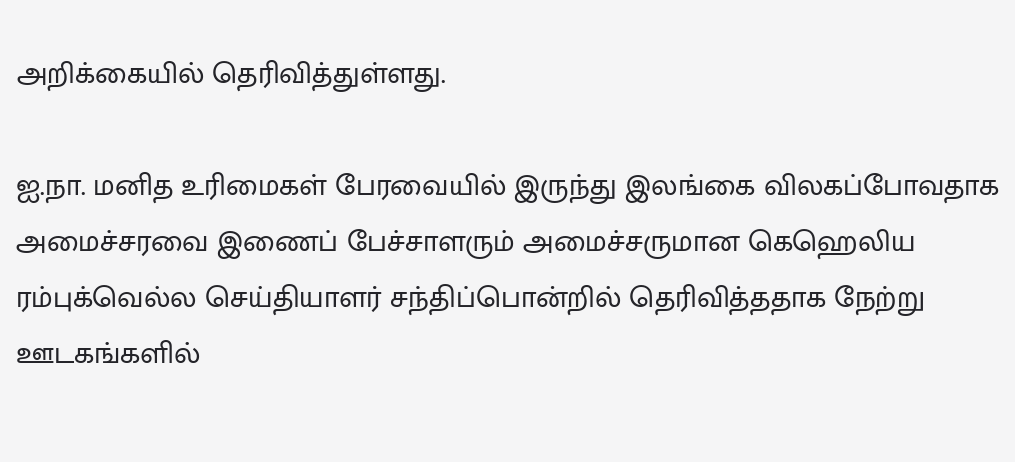அறிக்கையில் தெரிவித்துள்ளது.

ஐ.நா. மனித உரிமைகள் பேரவையில் இருந்து இலங்கை விலகப்போவதாக அமைச்சரவை இணைப் பேச்சாளரும் அமைச்சருமான கெஹெலிய ரம்புக்வெல்ல செய்தியாளர் சந்திப்பொன்றில் தெரிவித்ததாக நேற்று ஊடகங்களில்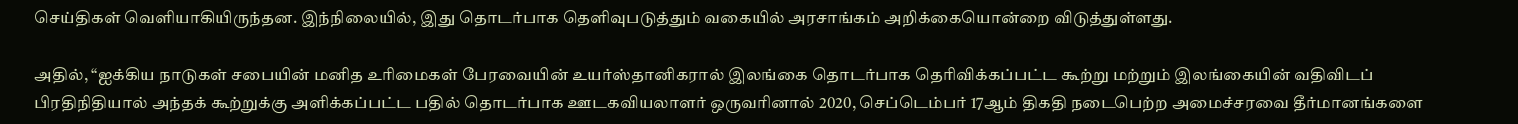செய்திகள் வெளியாகியிருந்தன. இந்நிலையில், இது தொடர்பாக தெளிவுபடுத்தும் வகையில் அரசாங்கம் அறிக்கையொன்றை விடுத்துள்ளது.

அதில், “ஐக்கிய நாடுகள் சபையின் மனித உரிமைகள் பேரவையின் உயர்ஸ்தானிகரால் இலங்கை தொடர்பாக தெரிவிக்கப்பட்ட கூற்று மற்றும் இலங்கையின் வதிவிடப் பிரதிநிதியால் அந்தக் கூற்றுக்கு அளிக்கப்பட்ட பதில் தொடர்பாக ஊடகவியலாளர் ஒருவரினால் 2020, செப்டெம்பர் 17ஆம் திகதி நடைபெற்ற அமைச்சரவை தீர்மானங்களை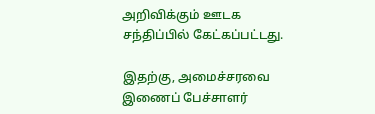அறிவிக்கும் ஊடக சந்திப்பில் கேட்கப்பட்டது.

இதற்கு, அமைச்சரவை இணைப் பேச்சாளர்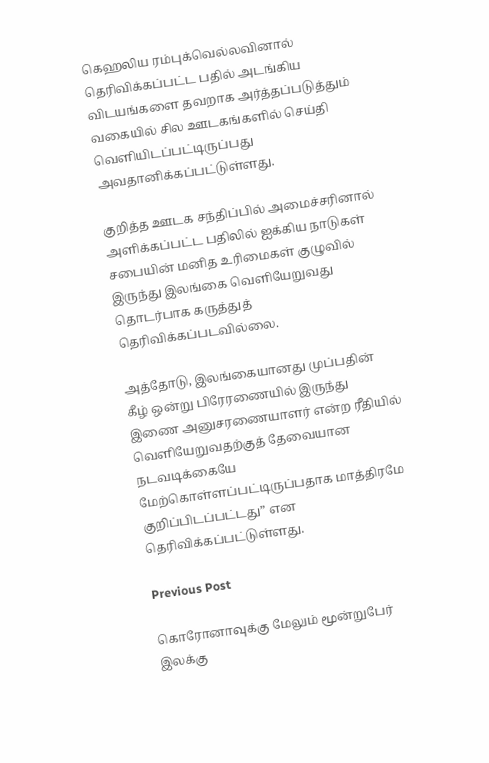கெஹலிய ரம்புக்வெல்லவினால் தெரிவிக்கப்பட்ட பதில் அடங்கிய விடயங்களை தவறாக அர்த்தப்படுத்தும் வகையில் சில ஊடகங்களில் செய்தி வெளியிடப்பட்டிருப்பது அவதானிக்கப்பட்டுள்ளது.

குறித்த ஊடக சந்திப்பில் அமைச்சரினால் அளிக்கப்பட்ட பதிலில் ஐக்கிய நாடுகள் சபையின் மனித உரிமைகள் குழுவில் இருந்து இலங்கை வெளியேறுவது தொடர்பாக கருத்துத் தெரிவிக்கப்படவில்லை.

அத்தோடு, இலங்கையானது முப்பதின் கீழ் ஒன்று பிரேரணையில் இருந்து இணை அனுசரணையாளர் என்ற ரீதியில் வெளியேறுவதற்குத் தேவையான நடவடிக்கையே மேற்கொள்ளப்பட்டிருப்பதாக மாத்திரமே குறிப்பிடப்பட்டது” என தெரிவிக்கப்பட்டுள்ளது.

Previous Post

கொரோனாவுக்கு மேலும் மூன்றுபேர் இலக்கு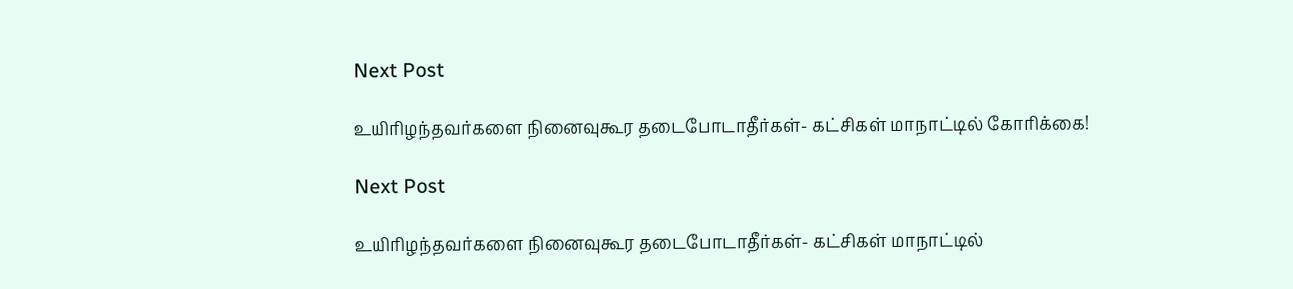Next Post

உயிரிழந்தவர்களை நினைவுகூர தடைபோடாதீர்கள்- கட்சிகள் மாநாட்டில் கோரிக்கை!

Next Post

உயிரிழந்தவர்களை நினைவுகூர தடைபோடாதீர்கள்- கட்சிகள் மாநாட்டில்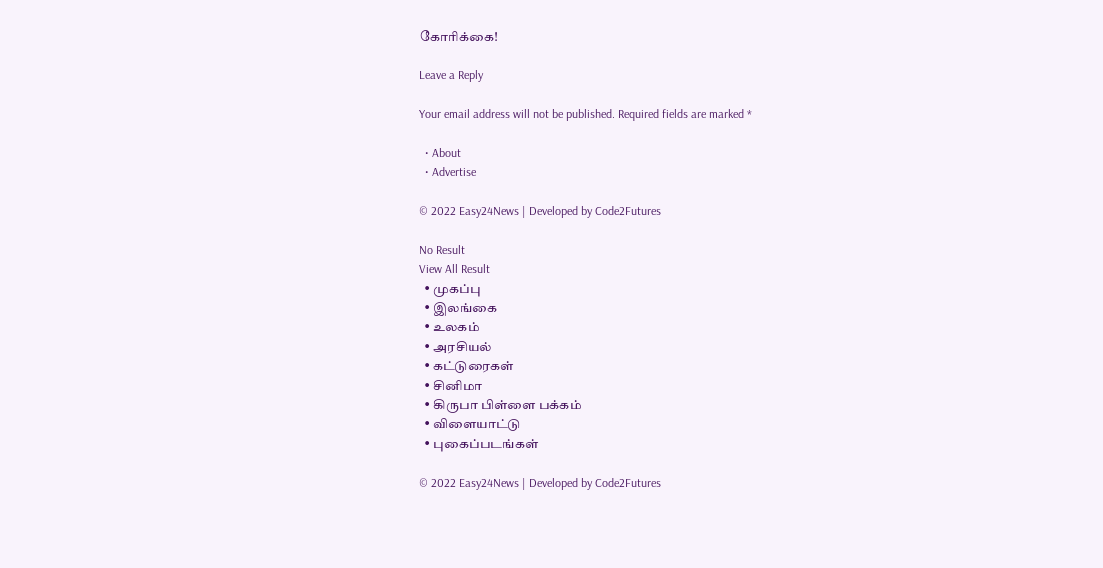கோரிக்கை!

Leave a Reply

Your email address will not be published. Required fields are marked *

  • About
  • Advertise

© 2022 Easy24News | Developed by Code2Futures

No Result
View All Result
  • முகப்பு
  • இலங்கை
  • உலகம்
  • அரசியல்
  • கட்டுரைகள்
  • சினிமா
  • கிருபா பிள்ளை பக்கம்
  • விளையாட்டு
  • புகைப்படங்கள்

© 2022 Easy24News | Developed by Code2Futures